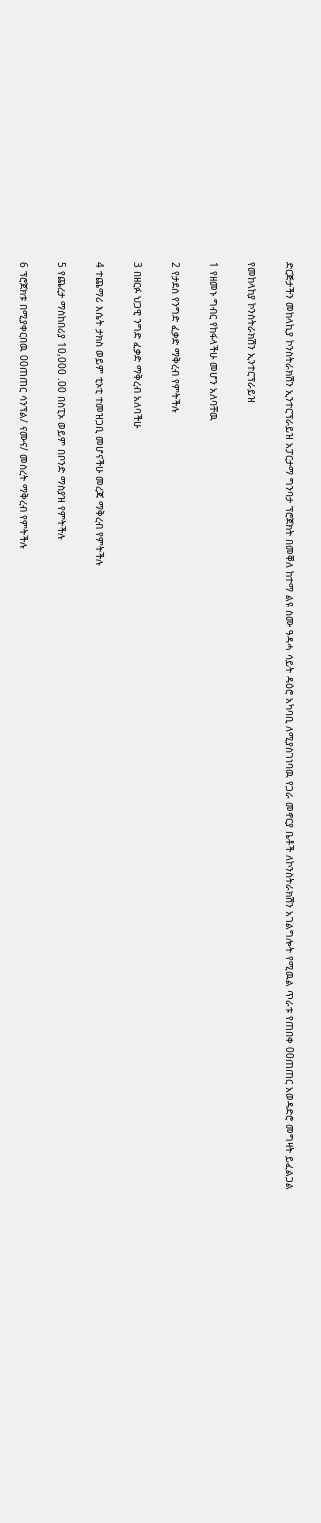ድርጅታችን መከላኪያ ኮንስትራክሽን ኢንተርፕራይዝ አፓርታማ ግንባታ ፕሮጀክት በመቐለ ከተማ ልዩ ስሙ ዓዳሓ ሳይት ዳዕሮ አካባቢ ለሚያስገነባዉ የጋራ መኖርያ ቤቶች ለኮንስትራክሽን አገልግሎት የሚዉል ጥራቱ የጠበቀ 00ጠጠር አወዳድሮ መግዛት ይፈልጋል

የመከላከያ ኮንስትራክሽን ኢንተርፕራይዝ

1 የዘመኑ ግብር የከፋላችሁ መሆን አለባቸዉ

2 የታደሰ የንግድ ፈቃድ ማቅረብ የምትችሉ

3 በዘርፉ ህጋዊ ንግድ ፈቃድ ማቅረብ አለባችሁ

4 ተጨማሪ እሴት ታክስ ወይም ቲኦቲ ተመዝጋቢ መሆናችሁ መረጃ ማቅረብ የምትችሉ

5 የጨረታ ማስከበሪያ 10,000 .00 በስፒኦ ወይም በቦንድ ማስያዝ የምትችሉ

6 ፕሮጀክቱ በሚያቀርበዉ 00ጠጠር ሳንፕል/ ናሙና/ መሰረት ማቅረብ የምትችሉ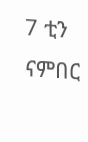7 ቲን ናምበር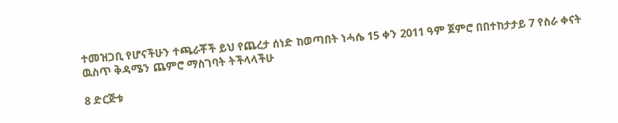ተመዝጋቢ የሆናችሁን ተጫራቾች ይህ የጨረታ ሰነድ ከወጣበት ነሓሴ 15 ቀን 2011 ዓም ጀምሮ በበተከታታይ 7 የስራ ቀናት ዉስጥ ቅዳሜን ጨምሮ ማስገባት ትችላላችሁ

8 ድርጅቱ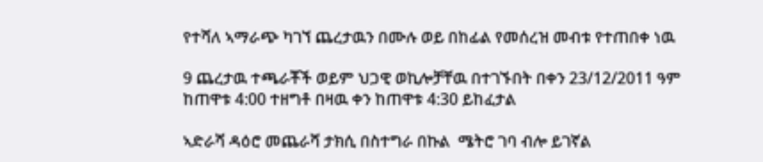የተሻለ ኣማራጭ ካገኘ ጨረታዉን በሙሉ ወይ በከፊል የመሰረዝ መብቱ የተጠበቀ ነዉ

9 ጨረታዉ ተጫራቾች ወይም ህጋዊ ወኪሎቻቸዉ በተገኙበት በቀን 23/12/2011 ዓም ከጠዋቱ 4:00 ተዘግቶ በዛዉ ቀን ከጠዋቱ 4:30 ይከፈታል

ኣድራሻ ዳዕሮ መጨራሻ ታክሲ በስተግራ በኩል  ሜትሮ ገባ ብሎ ይገኛል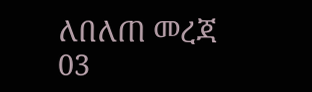ለበለጠ መረጃ 03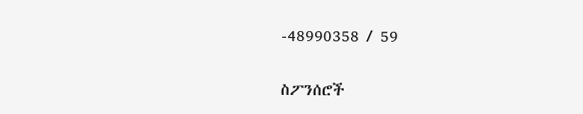-48990358 / 59

ስፖንሰሮች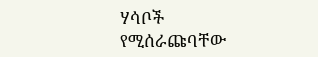ሃሳቦች የሚሰራጩባቸው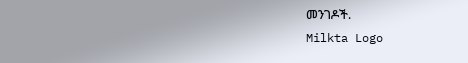መንገዶች.
Milkta Logo